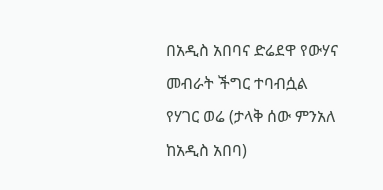በአዲስ አበባና ድሬደዋ የውሃና መብራት ችግር ተባብሷል
የሃገር ወሬ (ታላቅ ሰው ምንአለ ከአዲስ አበባ)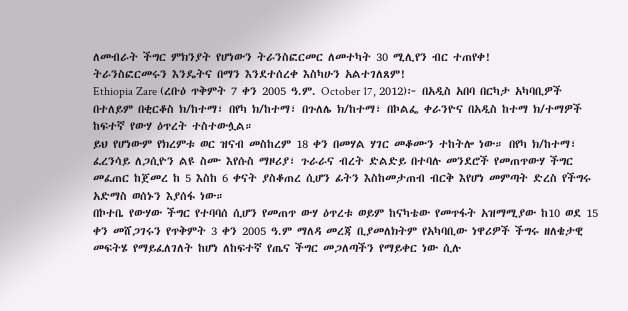ለመብራት ችግር ምክንያት የሆነውን ትራንስፎርመር ለመተካት 30 ሚሊየን ብር ተጠየቀ!
ትራንስፎርመሩን እንዴትና በማን እንደተሰረቀ እስካሁን አልተገለጸም!
Ethiopia Zare (ረቡዕ ጥቅምት 7 ቀን 2005 ዓ.ም. October 17, 2012)፦ በአዲስ አበባ በርካታ አካባቢዎች በተለይም በቂርቆስ ክ/ከተማ፣ በየካ ክ/ከተማ፣ በጉለሌ ክ/ከተማ፣ በኮልፌ ቀራንዮና በአዲስ ከተማ ክ/ተማዎች ከፍተኛ የውሃ ዕጥረት ተስተውሏል።
ይህ የሆነውም የክረምቱ ወር ዝናብ መስከረም 18 ቀን በመሃል ሃገር መቆሙን ተከትሎ ነው። በየካ ክ/ከተማ፣ ፈረንሳይ ለጋሲዮን ልዩ ስሙ እየሱስ ማዞሪያ፣ ጉራራና ብረት ድልድይ በተባሉ መንደሮች የመጠጥውሃ ችግር መፈጠር ከጀመረ ከ 5 እስከ 6 ቀናት ያስቆጠረ ሲሆን ፊትን እስከመታጠብ ብርቅ እየሆነ መምጣት ድረስ የችግሩ አድማስ ወሰኑን እያሰፋ ነው።
በኮተቤ የውሃው ችግር የተባባሰ ሲሆን የመጠጥ ውሃ ዕጥረቱ ወይም ከናካቴው የመጥፋት አዝማሚያው ከ10 ወደ 15 ቀን መሸጋገሩን የጥቅምት 3 ቀን 2005 ዓ.ም ማለዳ መረጃ ቢያመለክትም የአካባቢው ነዋሪዎች ችግሩ ዘለቄታዊ መፍትሄ የማይፈለገለት ከሆነ ለከፍተኛ የጤና ችግር መጋለጣችን የማይቀር ነው ሲሉ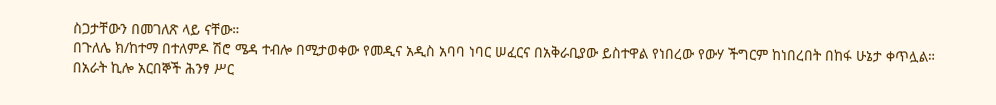ስጋታቸውን በመገለጽ ላይ ናቸው።
በጉለሌ ክ/ከተማ በተለምዶ ሽሮ ሜዳ ተብሎ በሚታወቀው የመዲና አዲስ አባባ ነባር ሠፈርና በአቅራቢያው ይስተዋል የነበረው የውሃ ችግርም ከነበረበት በከፋ ሁኔታ ቀጥሏል።
በአራት ኪሎ አርበኞች ሕንፃ ሥር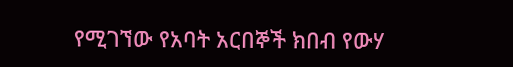የሚገኘው የአባት አርበኞች ክበብ የውሃ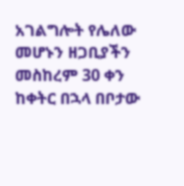አገልግሎት የሌለው መሆኑን ዘጋቢያችን መስከረም 30 ቀን ከቀትር በኋላ በቦታው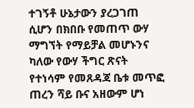ተገኝቶ ሁኔታውን ያረጋገጠ ሲሆን በክበቡ የመጠጥ ውሃ ማግኘት የማይቻል መሆኑንና ካለው የውሃ ችግር ጽናት የተነሳም የመጸዳጃ ቤቱ መጥፎ ጠረን ሻይ ቡና አዘውም ሆነ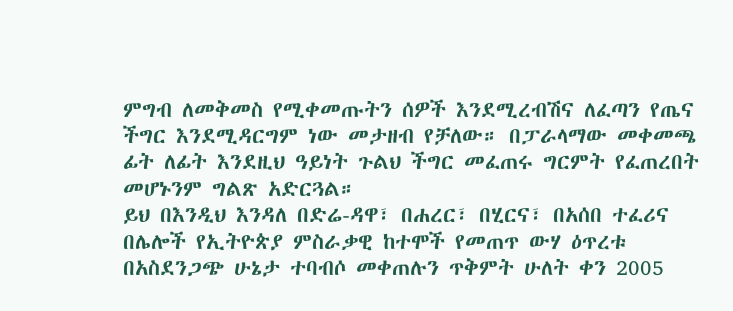ምግብ ለመቅመስ የሚቀመጡትን ሰዎች እንደሚረብሽና ለፈጣን የጤና ችግር እንደሚዳርግም ነው መታዘብ የቻለው። በፓራላማው መቀመጫ ፊት ለፊት እንደዚህ ዓይነት ጉልህ ችግር መፈጠሩ ግርምት የፈጠረበት መሆኑንም ግልጽ አድርጓል።
ይህ በእንዲህ እንዳለ በድሬ-ዳዋ፣ በሐረር፣ በሂርና፣ በአሰበ ተፈሪና በሌሎች የኢትዮጵያ ምስራቃዊ ከተሞች የመጠጥ ውሃ ዕጥረቱ በአስደንጋጭ ሁኔታ ተባብሶ መቀጠሉን ጥቅምት ሁለት ቀን 2005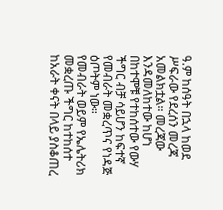ዓ.ም ከሰዓት በኋላ ከወደ ሥፍራው የደረሰን መረጃ አመልክቷል። መረጃው እንዳመለከተው ከሆነ በከተሞቹ የተከሰተው የውሃ ችግር ብቻ ሳይሆን ከፍተኛ የመብራት መቋረጥና የነዳጅ ዕጦትም ነው።
የመብራት ወይም የኤሌትሪክ መቋረጡ ችግር ከተከሰተ ከአራት ቀናት በላይ ያስቆጠረ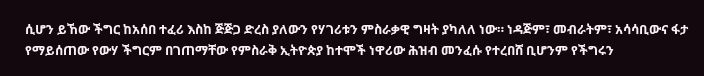ሲሆን ይኸው ችግር ከአሰበ ተፈሪ እስከ ጅጅጋ ድረስ ያለውን የሃገሪቱን ምስራቃዊ ግዛት ያካለለ ነው። ነዳጅም፣ መብራትም፣ አሳሳቢውና ፋታ የማይሰጠው የውሃ ችግርም በገጠማቸው የምስራቅ ኢትዮጵያ ከተሞች ነዋሪው ሕዝብ መንፈሱ የተረበሸ ቢሆንም የችግሩን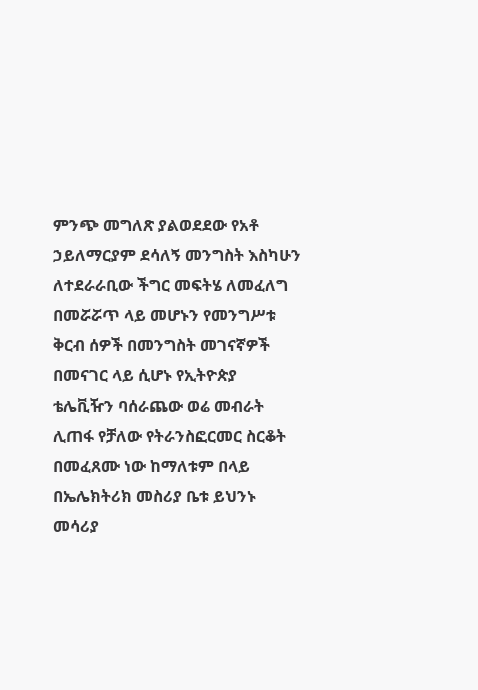ምንጭ መግለጽ ያልወደደው የአቶ ኃይለማርያም ደሳለኝ መንግስት እስካሁን ለተደራራቢው ችግር መፍትሄ ለመፈለግ በመሯሯጥ ላይ መሆኑን የመንግሥቱ ቅርብ ሰዎች በመንግስት መገናኛዎች በመናገር ላይ ሲሆኑ የኢትዮጵያ ቴሌቪዥን ባሰራጨው ወሬ መብራት ሊጠፋ የቻለው የትራንስፎርመር ስርቆት በመፈጸሙ ነው ከማለቱም በላይ በኤሌክትሪክ መስሪያ ቤቱ ይህንኑ መሳሪያ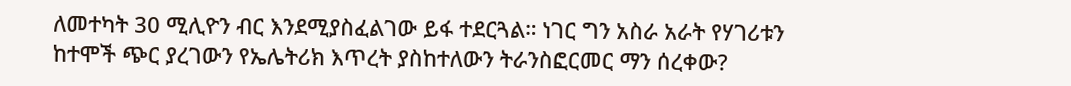ለመተካት 30 ሚሊዮን ብር እንደሚያስፈልገው ይፋ ተደርጓል። ነገር ግን አስራ አራት የሃገሪቱን ከተሞች ጭር ያረገውን የኤሌትሪክ እጥረት ያስከተለውን ትራንስፎርመር ማን ሰረቀው?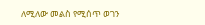ለሚለው መልስ የሚሰጥ ወገን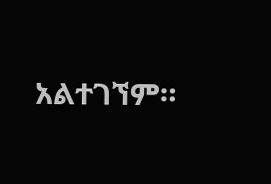አልተገኘም።